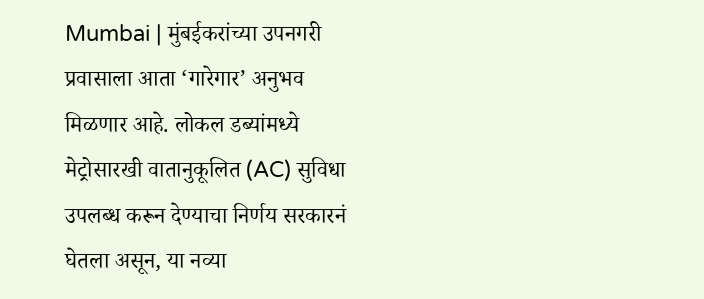Mumbai | मुंबईकरांच्या उपनगरी प्रवासाला आता ‘गारेगार’ अनुभव मिळणार आहे. लोकल डब्यांमध्ये मेट्रोसारखी वातानुकूलित (AC) सुविधा उपलब्ध करून देण्याचा निर्णय सरकारनं घेतला असून, या नव्या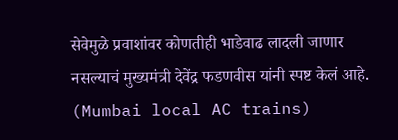सेवेमुळे प्रवाशांवर कोणतीही भाडेवाढ लादली जाणार नसल्याचं मुख्यमंत्री देवेंद्र फडणवीस यांनी स्पष्ट केलं आहे. (Mumbai local AC trains)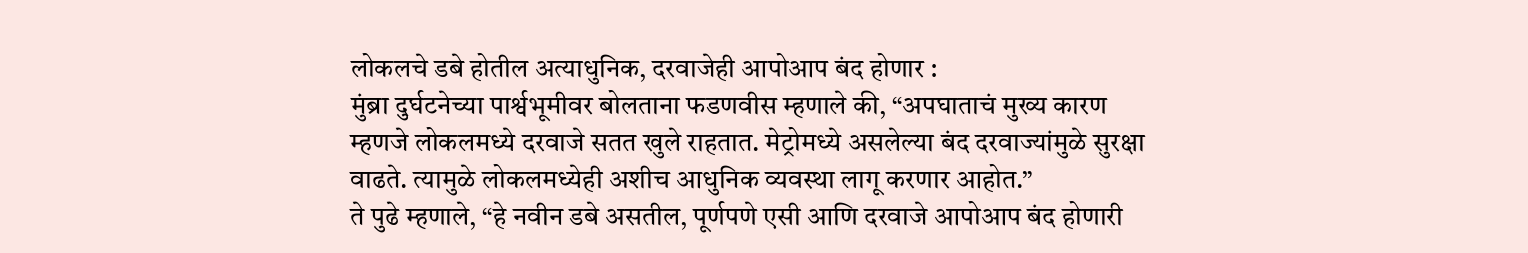लोकलचे डबे होतील अत्याधुनिक, दरवाजेही आपोआप बंद होणार :
मुंब्रा दुर्घटनेच्या पार्श्वभूमीवर बोलताना फडणवीस म्हणाले की, “अपघाताचं मुख्य कारण म्हणजे लोकलमध्ये दरवाजे सतत खुले राहतात. मेट्रोमध्ये असलेल्या बंद दरवाज्यांमुळे सुरक्षा वाढते. त्यामुळे लोकलमध्येही अशीच आधुनिक व्यवस्था लागू करणार आहोत.”
ते पुढे म्हणाले, “हे नवीन डबे असतील, पूर्णपणे एसी आणि दरवाजे आपोआप बंद होणारी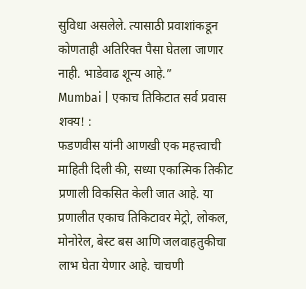सुविधा असलेले. त्यासाठी प्रवाशांकडून कोणताही अतिरिक्त पैसा घेतला जाणार नाही. भाडेवाढ शून्य आहे.”
Mumbai | एकाच तिकिटात सर्व प्रवास शक्य! :
फडणवीस यांनी आणखी एक महत्त्वाची माहिती दिली की, सध्या एकात्मिक तिकीट प्रणाली विकसित केली जात आहे. या प्रणालीत एकाच तिकिटावर मेट्रो, लोकल, मोनोरेल, बेस्ट बस आणि जलवाहतुकीचा लाभ घेता येणार आहे. चाचणी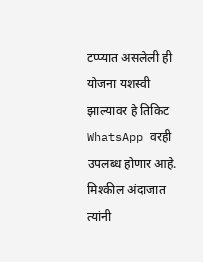टप्प्यात असलेली ही योजना यशस्वी झाल्यावर हे तिकिट WhatsApp वरही उपलब्ध होणार आहे.
मिश्कील अंदाजात त्यांनी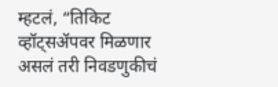म्हटलं, “तिकिट व्हॉट्सॲपवर मिळणार असलं तरी निवडणुकीचं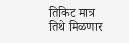तिकिट मात्र तिथे मिळणार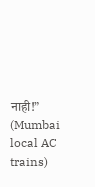नाही!” (Mumbai local AC trains)